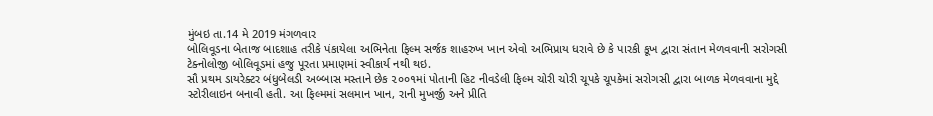મુંબઇ તા.14 મે 2019 મંગળવાર
બોલિવૂડના બેતાજ બાદશાહ તરીકે પંકાયેલા અભિનેતા ફિલ્મ સર્જક શાહરુખ ખાન એવો અભિપ્રાય ધરાવે છે કે પારકી કૂખ દ્વારા સંતાન મેળવવાની સરોગસી ટેક્નોલોજી બોલિવૂડમાં હજુ પૂરતા પ્રમાણમાં સ્વીકાર્ય નથી થઇ.
સૌ પ્રથમ ડાયરેક્ટર બંધુબેલડી અબ્બાસ મસ્તાને છેક ૨૦૦૧માં પોતાની હિટ નીવડેલી ફિલ્મ ચોરી ચોરી ચૂપકે ચૂપકેમાં સરોગસી દ્વારા બાળક મેળવવાના મુદ્દે સ્ટોરીલાઇન બનાવી હતી. આ ફિલ્મમાં સલમાન ખાન, રાની મુખર્જી અને પ્રીતિ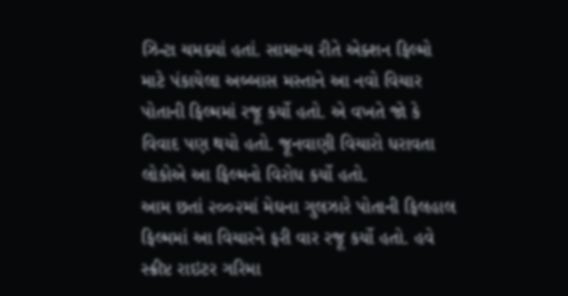ઝિન્ટા ચમક્યાં હતાં. સામાન્ય રીતે એક્શન ફિલ્મો માટે પંકાયેલા અબ્બાસ મસ્તાને આ નવો વિચાર પોતાની ફિલ્મમાં રજૂ કર્યો હતો. એ વખતે જો કે વિવાદ પણ થયો હતો. જૂનવાણી વિચારો ધરાવતા લોકોએ આ ફિલ્મનો વિરોધ કર્યો હતો.
આમ છતાં ૨૦૦૨માં મેઘના ગુલઝારે પોતાની ફિલહાલ ફિલ્મમાં આ વિચારને ફરી વાર રજૂ કર્યો હતો. હવે સ્ક્રીપ્ટ રાઇટર ગરિમા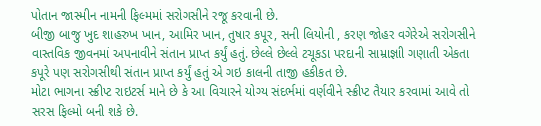પોતાન જાસ્મીન નામની ફિલ્મમાં સરોગસીને રજૂ કરવાની છે.
બીજી બાજુ ખુદ શાહરુખ ખાન, આમિર ખાન, તુષાર કપૂર, સની લિયોની , કરણ જોહર વગેરેએ સરોગસીને વાસ્તવિક જીવનમાં અપનાવીને સંતાન પ્રાપ્ત કર્યું હતું. છેલ્લે છેલ્લે ટચૂકડા પરદાની સામ્રાજ્ઞાી ગણાતી એકતા કપૂરે પણ સરોગસીથી સંતાન પ્રાપ્ત કર્યું હતું એ ગઇ કાલની તાજી હકીકત છે.
મોટા ભાગના સ્ક્રીપ્ટ રાઇટર્સ માને છે કે આ વિચારને યોગ્ય સંદર્ભમાં વર્ણવીને સ્ક્રીપ્ટ તૈયાર કરવામાં આવે તો સરસ ફિલ્મો બની શકે છે.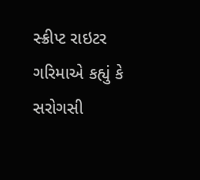સ્ક્રીપ્ટ રાઇટર ગરિમાએ કહ્યું કે સરોગસી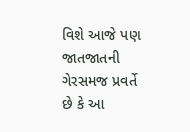વિશે આજે પણ જાતજાતની ગેરસમજ પ્રવર્તે છે કે આ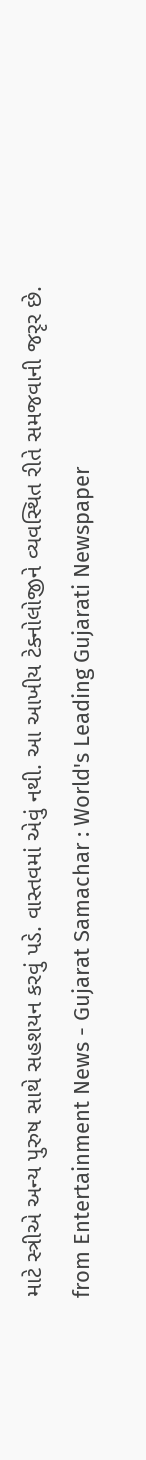માટે સ્ત્રીએ અન્ય પુરુષ સાથે સહશયન કરવું પડે. વાસ્તવમાં એવું નથી. આ આખીય ટેક્નોલોજીને વ્યવસ્થિત રીતે સમજવાની જરૃર છે.
from Entertainment News - Gujarat Samachar : World's Leading Gujarati Newspaper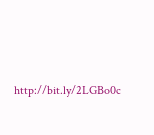http://bit.ly/2LGBo0c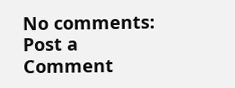No comments:
Post a Comment